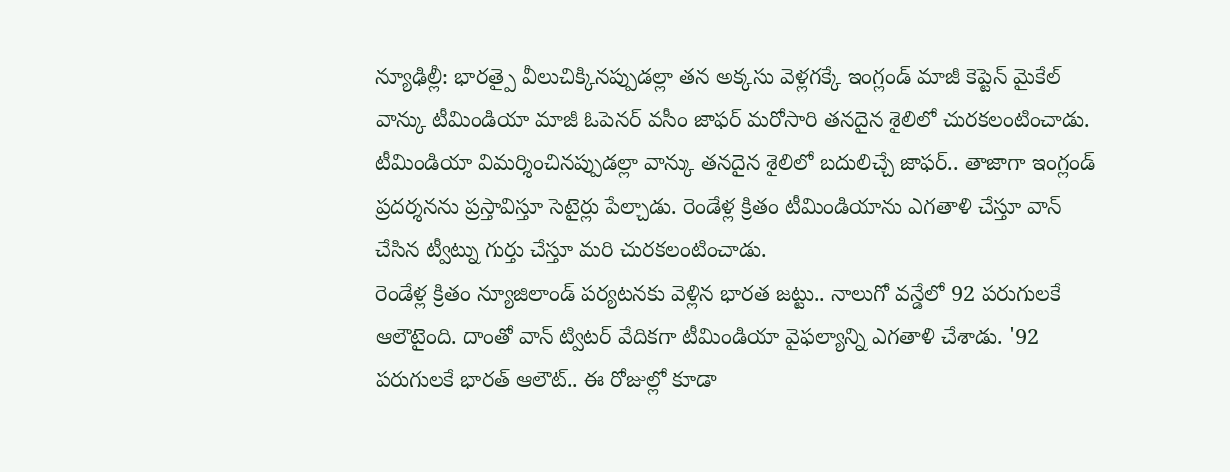న్యూఢిల్లీ: భారత్పై వీలుచిక్కినప్పుడల్లా తన అక్కసు వెళ్లగక్కే ఇంగ్లండ్ మాజీ కెప్టెన్ మైకేల్ వాన్కు టీమిండియా మాజీ ఓపెనర్ వసీం జాఫర్ మరోసారి తనదైన శైలిలో చురకలంటించాడు. టీమిండియా విమర్శించినప్పుడల్లా వాన్కు తనదైన శైలిలో బదులిచ్చే జాఫర్.. తాజాగా ఇంగ్లండ్ ప్రదర్శనను ప్రస్తావిస్తూ సెటైర్లు పేల్చాడు. రెండేళ్ల క్రితం టీమిండియాను ఎగతాళి చేస్తూ వాన్ చేసిన ట్వీట్ను గుర్తు చేస్తూ మరి చురకలంటించాడు.
రెండేళ్ల క్రితం న్యూజిలాండ్ పర్యటనకు వెళ్లిన భారత జట్టు.. నాలుగో వన్డేలో 92 పరుగులకే ఆలౌటైంది. దాంతో వాన్ ట్విటర్ వేదికగా టీమిండియా వైఫల్యాన్ని ఎగతాళి చేశాడు. '92 పరుగులకే భారత్ ఆలౌట్.. ఈ రోజుల్లో కూడా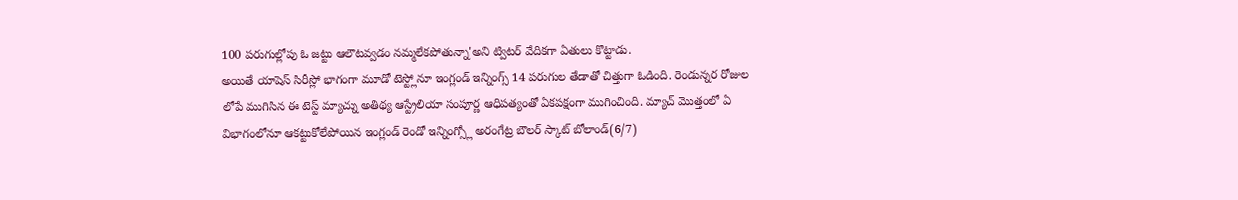100 పరుగుల్లోపు ఓ జట్టు ఆలౌటవ్వడం నమ్మలేకపోతున్నా'అని ట్విటర్ వేదికగా ఏతులు కొట్టాడు.
అయితే యాషెస్ సిరీస్లో భాగంగా మూడో టెస్ట్లోనూ ఇంగ్లండ్ ఇన్నింగ్స్ 14 పరుగుల తేడాతో చిత్తుగా ఓడింది. రెండున్నర రోజుల లోపే ముగిసిన ఈ టెస్ట్ మ్యాచ్ను అతిథ్య ఆస్ట్రేలియా సంపూర్ణ ఆధిపత్యంతో ఏకపక్షంగా ముగించింది. మ్యాచ్ మొత్తంలో ఏ విభాగంలోనూ ఆకట్టుకోలేపోయిన ఇంగ్లండ్ రెండో ఇన్నింగ్స్లో అరంగేట్ర బౌలర్ స్కాట్ బోలాండ్(6/7)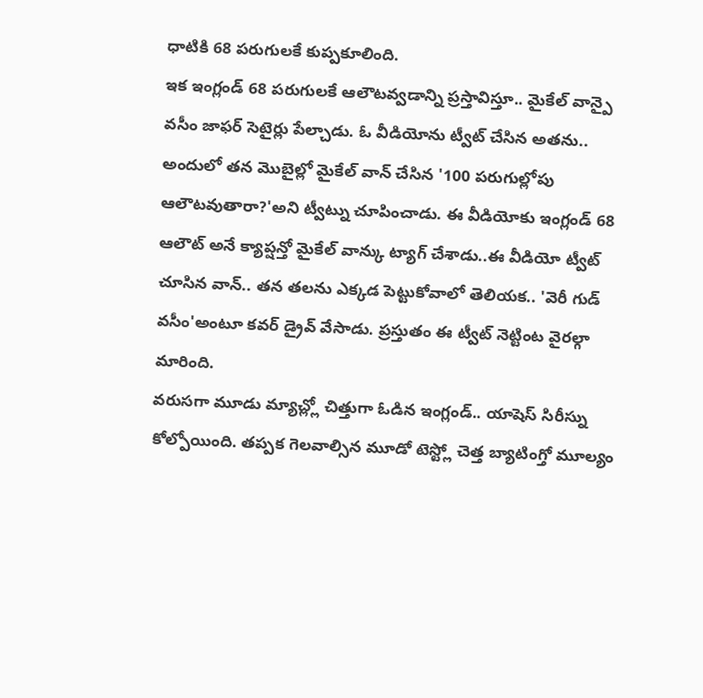ధాటికి 68 పరుగులకే కుప్పకూలింది.
ఇక ఇంగ్లండ్ 68 పరుగులకే ఆలౌటవ్వడాన్ని ప్రస్తావిస్తూ.. మైకేల్ వాన్పై వసీం జాఫర్ సెటైర్లు పేల్చాడు. ఓ వీడియోను ట్వీట్ చేసిన అతను.. అందులో తన మొబైల్లో మైకేల్ వాన్ చేసిన '100 పరుగుల్లోపు ఆలౌటవుతారా?'అని ట్వీట్ను చూపించాడు. ఈ వీడియోకు ఇంగ్లండ్ 68 ఆలౌట్ అనే క్యాప్షన్తో మైకేల్ వాన్కు ట్యాగ్ చేశాడు..ఈ వీడియో ట్వీట్ చూసిన వాన్.. తన తలను ఎక్కడ పెట్టుకోవాలో తెలియక.. 'వెరీ గుడ్ వసీం'అంటూ కవర్ డ్రైవ్ వేసాడు. ప్రస్తుతం ఈ ట్వీట్ నెట్టింట వైరల్గా మారింది.
వరుసగా మూడు మ్యాచ్ల్లో చిత్తుగా ఓడిన ఇంగ్లండ్.. యాషెస్ సిరీస్ను కోల్పోయింది. తప్పక గెలవాల్సిన మూడో టెస్ట్లో చెత్త బ్యాటింగ్తో మూల్యం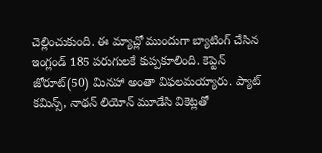చెల్లించుకుంది. ఈ మ్యాచ్లో ముందుగా బ్యాటింగ్ చేసిన ఇంగ్లండ్ 185 పరుగులకే కుప్పకూలింది. కెప్టెన్ జోరూట్(50) మినహా అంతా విఫలమయ్యారు. ప్యాట్ కమిన్స్, నాథన్ లియోన్ మూడేసి వికెట్లతో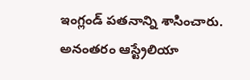ఇంగ్లండ్ పతనాన్ని శాసించారు. అనంతరం ఆస్ట్రేలియా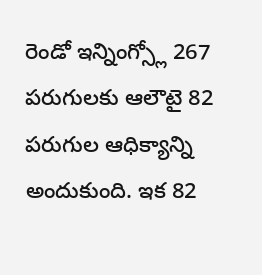రెండో ఇన్నింగ్స్లో 267 పరుగులకు ఆలౌటై 82 పరుగుల ఆధిక్యాన్ని అందుకుంది. ఇక 82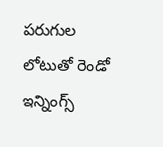పరుగుల లోటుతో రెండో ఇన్నింగ్స్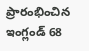ప్రారంభించిన ఇంగ్లండ్ 68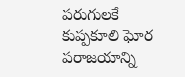పరుగులకే కుప్పకూలి ఘోర పరాజయాన్ని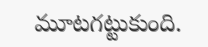మూటగట్టుకుంది.